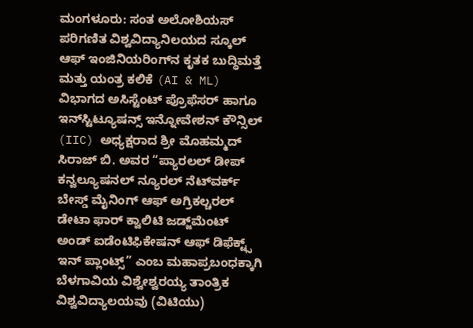ಮಂಗಳೂರು: ಸಂತ ಅಲೋಶಿಯಸ್ ಪರಿಗಣಿತ ವಿಶ್ವವಿದ್ಯಾನಿಲಯದ ಸ್ಕೂಲ್ ಆಫ್ ಇಂಜಿನಿಯರಿಂಗ್‍ನ ಕೃತಕ ಬುದ್ಧಿಮತ್ತೆ ಮತ್ತು ಯಂತ್ರ ಕಲಿಕೆ (AI & ML) ವಿಭಾಗದ ಅಸಿಸ್ಟೆಂಟ್ ಪ್ರೊಫೆಸರ್ ಹಾಗೂ ಇನ್‌ಸ್ಟಿಟ್ಯೂಷನ್ಸ್ ಇನ್ನೋವೇಶನ್ ಕೌನ್ಸಿಲ್ (IIC) ಅಧ್ಯಕ್ಷರಾದ ಶ್ರೀ ಮೊಹಮ್ಮದ್ ಸಿರಾಜ್ ಬಿ. ಅವರ “ಪ್ಯಾರಲಲ್ ಡೀಪ್ ಕನ್ವಲ್ಯೂಷನಲ್ ನ್ಯೂರಲ್ ನೆಟ್‌ವರ್ಕ್ ಬೇಸ್ಡ್ ಮೈನಿಂಗ್ ಆಫ್ ಅಗ್ರಿಕಲ್ಚರಲ್ ಡೇಟಾ ಫಾರ್ ಕ್ವಾಲಿಟಿ ಜಡ್ಜ್‌ಮೆಂಟ್ ಅಂಡ್ ಐಡೆಂಟಿಫಿಕೇಷನ್ ಆಫ್ ಡಿಫೆಕ್ಟ್ಸ್ ಇನ್ ಪ್ಲಾಂಟ್ಸ್” ಎಂಬ ಮಹಾಪ್ರಬಂಧಕ್ಕಾಗಿ ಬೆಳಗಾವಿಯ ವಿಶ್ವೇಶ್ವರಯ್ಯ ತಾಂತ್ರಿಕ ವಿಶ್ವವಿದ್ಯಾಲಯವು (ವಿಟಿಯು)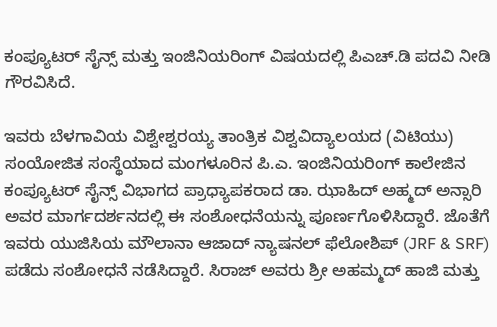ಕಂಪ್ಯೂಟರ್ ಸೈನ್ಸ್ ಮತ್ತು ಇಂಜಿನಿಯರಿಂಗ್ ವಿಷಯದಲ್ಲಿ ಪಿಎಚ್.ಡಿ ಪದವಿ ನೀಡಿ ಗೌರವಿಸಿದೆ.

ಇವರು ಬೆಳಗಾವಿಯ ವಿಶ್ವೇಶ್ವರಯ್ಯ ತಾಂತ್ರಿಕ ವಿಶ್ವವಿದ್ಯಾಲಯದ (ವಿಟಿಯು) ಸಂಯೋಜಿತ ಸಂಸ್ಥೆಯಾದ ಮಂಗಳೂರಿನ ಪಿ.ಎ. ಇಂಜಿನಿಯರಿಂಗ್ ಕಾಲೇಜಿನ ಕಂಪ್ಯೂಟರ್ ಸೈನ್ಸ್ ವಿಭಾಗದ ಪ್ರಾಧ್ಯಾಪಕರಾದ ಡಾ. ಝಾಹಿದ್ ಅಹ್ಮದ್ ಅನ್ಸಾರಿ ಅವರ ಮಾರ್ಗದರ್ಶನದಲ್ಲಿ ಈ ಸಂಶೋಧನೆಯನ್ನು ಪೂರ್ಣಗೊಳಿಸಿದ್ದಾರೆ. ಜೊತೆಗೆ ಇವರು ಯುಜಿಸಿಯ ಮೌಲಾನಾ ಆಜಾದ್ ನ್ಯಾಷನಲ್ ಫೆಲೋಶಿಪ್ (JRF & SRF) ಪಡೆದು ಸಂಶೋಧನೆ ನಡೆಸಿದ್ದಾರೆ. ಸಿರಾಜ್ ಅವರು ಶ್ರೀ ಅಹಮ್ಮದ್ ಹಾಜಿ ಮತ್ತು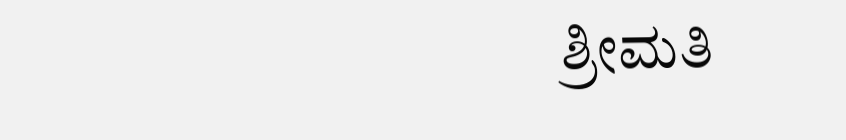ಶ್ರೀಮತಿ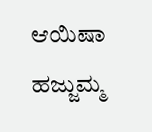ಆಯಿಷಾ ಹಜ್ಜುಮ್ಮ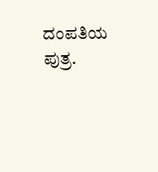ದಂಪತಿಯ ಪುತ್ರ.